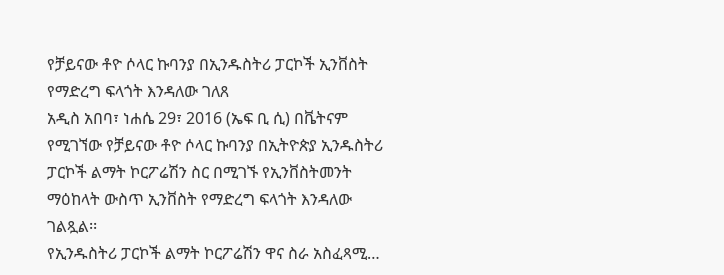የቻይናው ቶዮ ሶላር ኩባንያ በኢንዱስትሪ ፓርኮች ኢንቨስት የማድረግ ፍላጎት እንዳለው ገለጸ
አዲስ አበባ፣ ነሐሴ 29፣ 2016 (ኤፍ ቢ ሲ) በቬትናም የሚገኘው የቻይናው ቶዮ ሶላር ኩባንያ በኢትዮጵያ ኢንዱስትሪ ፓርኮች ልማት ኮርፖሬሽን ስር በሚገኙ የኢንቨስትመንት ማዕከላት ውስጥ ኢንቨስት የማድረግ ፍላጎት እንዳለው ገልጿል፡፡
የኢንዱስትሪ ፓርኮች ልማት ኮርፖሬሽን ዋና ስራ አስፈጻሚ…